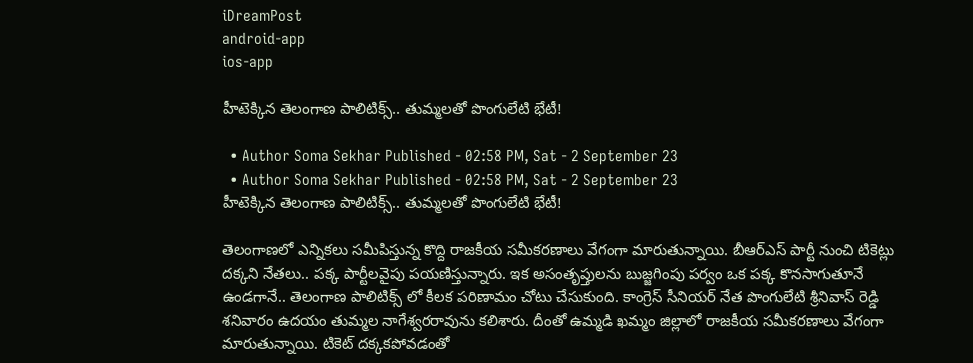iDreamPost
android-app
ios-app

హీటెక్కిన తెలంగాణ పాలిటిక్స్.. తుమ్మలతో పొంగులేటి భేటీ!

  • Author Soma Sekhar Published - 02:58 PM, Sat - 2 September 23
  • Author Soma Sekhar Published - 02:58 PM, Sat - 2 September 23
హీటెక్కిన తెలంగాణ పాలిటిక్స్.. తుమ్మలతో పొంగులేటి భేటీ!

తెలంగాణలో ఎన్నికలు సమీపిస్తున్న కొద్ది రాజకీయ సమీకరణాలు వేగంగా మారుతున్నాయి. బీఆర్ఎస్ పార్టీ నుంచి టికెట్లు దక్కని నేతలు.. పక్క పార్టీలవైపు పయణిస్తున్నారు. ఇక అసంతృప్తులను బుజ్జగింపు పర్వం ఒక పక్క కొనసాగుతూనే ఉండగానే.. తెలంగాణ పాలిటిక్స్ లో కీలక పరిణామం చోటు చేసుకుంది. కాంగ్రెస్ సీనియర్ నేత పొంగులేటి శ్రీనివాస్ రెడ్డి శనివారం ఉదయం తుమ్మల నాగేశ్వరరావును కలిశారు. దీంతో ఉమ్మడి ఖమ్మం జిల్లాలో రాజకీయ సమీకరణాలు వేగంగా మారుతున్నాయి. టికెట్ దక్కకపోవడంతో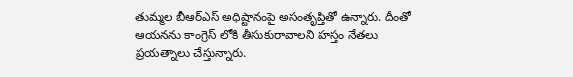తుమ్మల బీఆర్ఎస్ అధిష్టానంపై అసంతృప్తితో ఉన్నారు. దీంతో ఆయనను కాంగ్రెస్ లోకి తీసుకురావాలని హస్తం నేతలు ప్రయత్నాలు చేస్తున్నారు.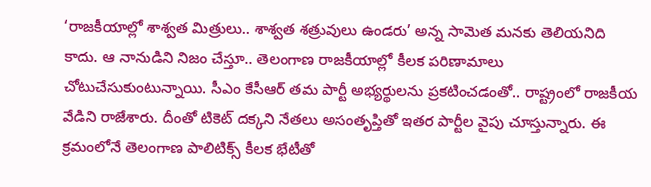‘రాజకీయాల్లో శాశ్వత మిత్రులు.. శాశ్వత శత్రువులు ఉండరు’ అన్న సామెత మనకు తెలియనిది కాదు. ఆ నానుడిని నిజం చేస్తూ.. తెలంగాణ రాజకీయాల్లో కీలక పరిణామాలు చోటుచేసుకుంటున్నాయి. సీఎం కేసీఆర్ తమ పార్టీ అభ్యర్థులను ప్రకటించడంతో.. రాష్ట్రంలో రాజకీయ వేడిని రాజేశారు. దీంతో టికెట్ దక్కని నేతలు అసంతృప్తితో ఇతర పార్టీల వైపు చూస్తున్నారు. ఈ క్రమంలోనే తెలంగాణ పాలిటిక్స్ కీలక భేటీతో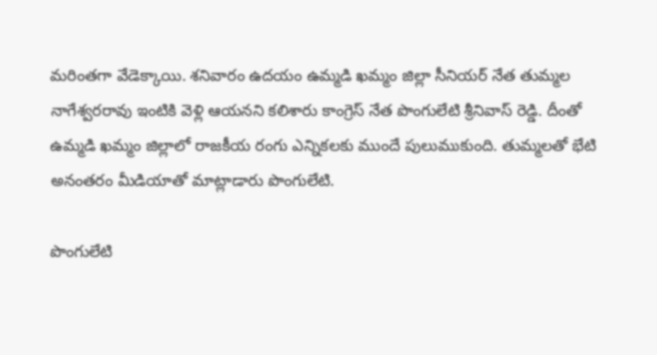మరింతగా వేడెక్కాయి. శనివారం ఉదయం ఉమ్మడి ఖమ్మం జిల్లా సీనియర్ నేత తుమ్మల నాగేశ్వరరావు ఇంటికి వెళ్లి ఆయనని కలిశారు కాంగ్రెస్ నేత పొంగులేటి శ్రీనివాస్ రెడ్డి. దీంతో ఉమ్మడి ఖమ్మం జిల్లాలో రాజకీయ రంగు ఎన్నికలకు ముందే పులుముకుంది. తుమ్మలతో భేటి అనంతరం మీడియాతో మాట్లాడారు పొంగులేటి.

పొంగులేటి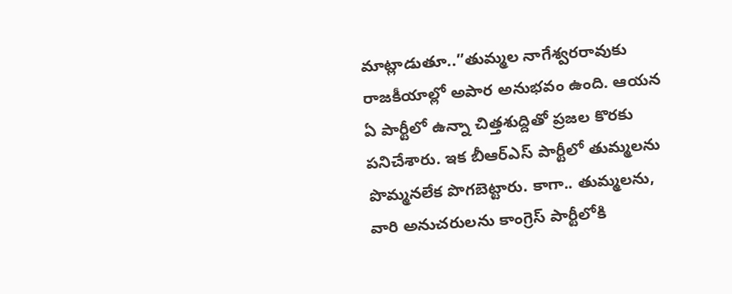మాట్లాడుతూ..”తుమ్మల నాగేశ్వరరావుకు రాజకీయాల్లో అపార అనుభవం ఉంది. ఆయన ఏ పార్టీలో ఉన్నా చిత్తశుద్దితో ప్రజల కొరకు పనిచేశారు. ఇక బీఆర్ఎస్ పార్టీలో తుమ్మలను పొమ్మనలేక పొగబెట్టారు. కాగా.. తుమ్మలను, వారి అనుచరులను కాంగ్రెస్ పార్టీలోకి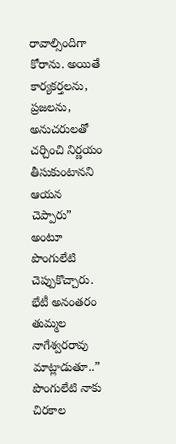రావాల్సిందిగా కోరాను. అయితే కార్యకర్తలను, ప్రజలను, అనుచరులతో చర్చించి నిర్ణయం తీసుకుంటానని ఆయన చెప్పారు” అంటూ పొంగులేటి చెప్పుకొచ్చారు. భేటీ అనంతరం తుమ్మల నాగేశ్వరరావు మాట్లాడుతూ..” పొంగులేటి నాకు చిరకాల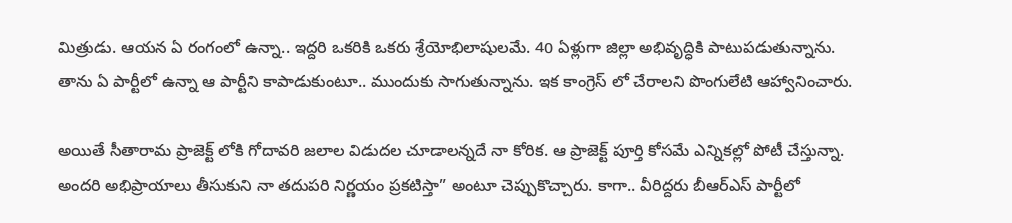మిత్రుడు. ఆయన ఏ రంగంలో ఉన్నా.. ఇద్దరి ఒకరికి ఒకరు శ్రేయోభిలాషులమే. 40 ఏళ్లుగా జిల్లా అభివృద్ధికి పాటుపడుతున్నాను. తాను ఏ పార్టీలో ఉన్నా ఆ పార్టీని కాపాడుకుంటూ.. ముందుకు సాగుతున్నాను. ఇక కాంగ్రెస్ లో చేరాలని పొంగులేటి ఆహ్వానించారు.

అయితే సీతారామ ప్రాజెక్ట్ లోకి గోదావరి జలాల విడుదల చూడాలన్నదే నా కోరిక. ఆ ప్రాజెక్ట్ పూర్తి కోసమే ఎన్నికల్లో పోటీ చేస్తున్నా. అందరి అభిప్రాయాలు తీసుకుని నా తదుపరి నిర్ణయం ప్రకటిస్తా” అంటూ చెప్పుకొచ్చారు. కాగా.. వీరిద్దరు బీఆర్ఎస్ పార్టీలో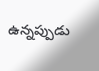ఉన్నప్పుడు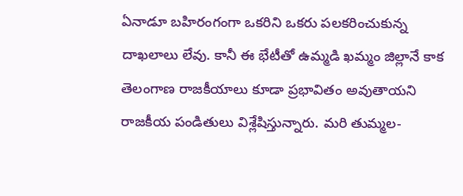ఏనాడూ బహిరంగంగా ఒకరిని ఒకరు పలకరించుకున్న దాఖలాలు లేవు. కానీ ఈ భేటీతో ఉమ్మడి ఖమ్మం జిల్లానే కాక తెలంగాణ రాజకీయాలు కూడా ప్రభావితం అవుతాయని రాజకీయ పండితులు విశ్లేషిస్తున్నారు. మరి తుమ్మల-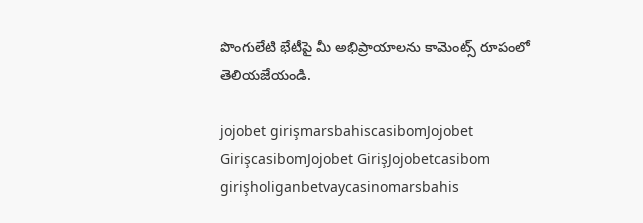పొంగులేటి భేటీపై మీ అభిప్రాయాలను కామెంట్స్ రూపంలో తెలియజేయండి.

jojobet girişmarsbahiscasibomJojobet GirişcasibomJojobet GirişJojobetcasibom girişholiganbetvaycasinomarsbahis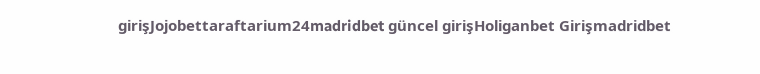girişJojobettaraftarium24madridbet güncel girişHoliganbet Girişmadridbet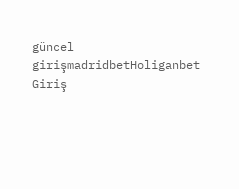güncel girişmadridbetHoliganbet Giriş